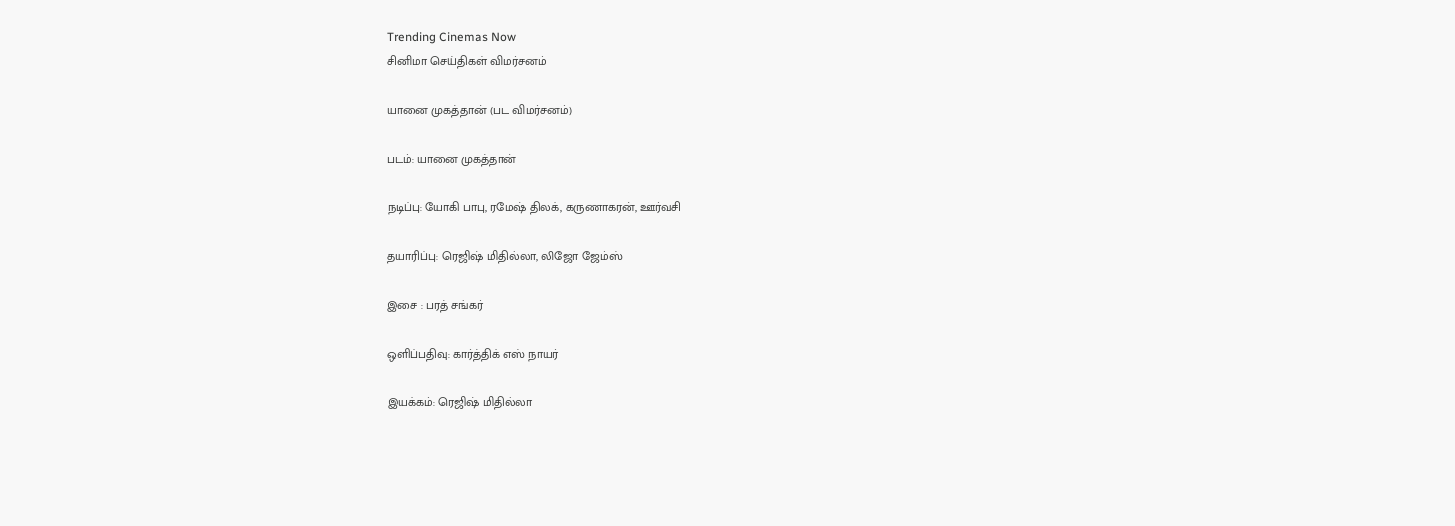Trending Cinemas Now
சினிமா செய்திகள் விமர்சனம்

யானை முகத்தான் (பட விமர்சனம்)

படம்: யானை முகத்தான்

நடிப்பு: யோகி பாபு, ரமேஷ் திலக், கருணாகரன், ஊர்வசி

தயாரிப்பு: ரெஜிஷ் மிதில்லா, லிஜோ ஜேம்ஸ்

இசை : பரத் சங்கர்

ஒளிப்பதிவு: கார்த்திக் எஸ் நாயர்

இயக்கம்: ரெஜிஷ் மிதில்லா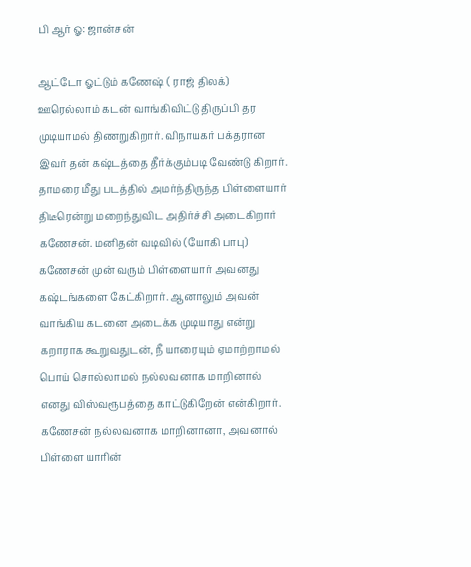பி ஆர் ஓ: ஜான்சன்

ஆட்டோ ஓட்டும் கணேஷ் ( ராஜ் திலக்)  ஊரெல்லாம் கடன் வாங்கிவிட்டு திருப்பி தர முடியாமல் திணறுகிறார். விநாயகர் பக்தரான இவர் தன் கஷ்டத்தை தீர்க்கும்படி வேண்டு கிறார். தாமரை மீது படத்தில் அமர்ந்திருந்த பிள்ளையார் திடீரென்று மறைந்துவிட அதிர்ச்சி அடைகிறார் கணேசன். மனிதன் வடிவில் (யோகி பாபு) கணேசன் முன் வரும் பிள்ளையார் அவனது கஷ்டங்களை கேட்கிறார். ஆனாலும் அவன் வாங்கிய கடனை அடைக்க முடியாது என்று கறாராக கூறுவதுடன், நீ யாரையும் ஏமாற்றாமல் பொய் சொல்லாமல் நல்லவனாக மாறினால் எனது விஸ்வரூபத்தை காட்டுகிறேன் என்கிறார். கணேசன் நல்லவனாக மாறினானா, அவனால் பிள்ளை யாரின்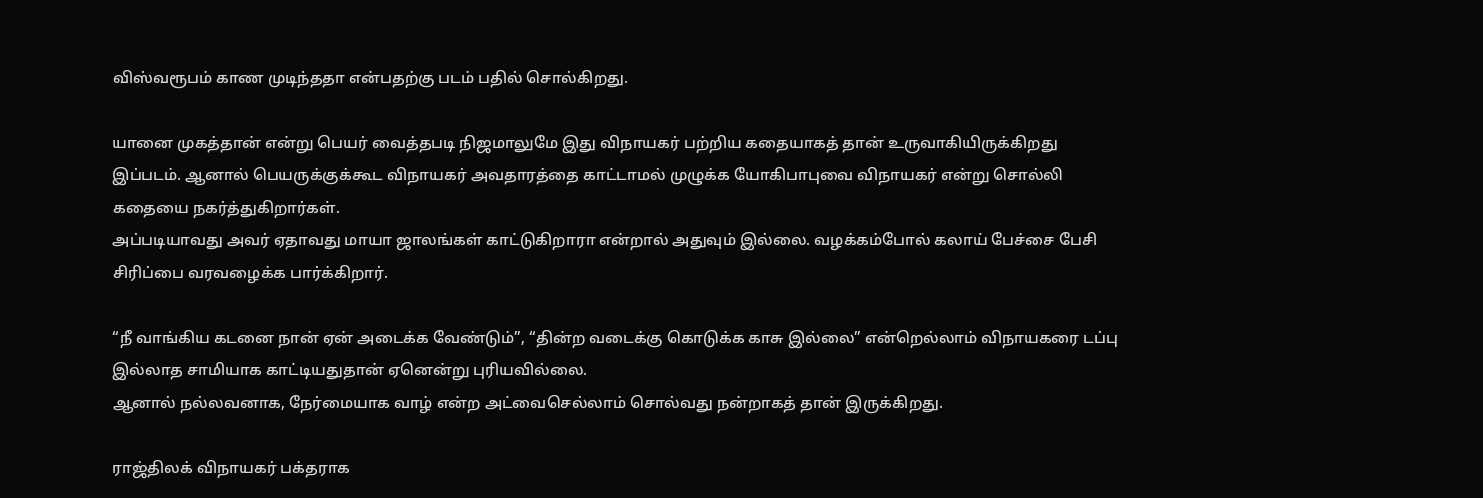விஸ்வரூபம் காண முடிந்ததா என்பதற்கு படம் பதில் சொல்கிறது.

யானை முகத்தான் என்று பெயர் வைத்தபடி நிஜமாலுமே இது விநாயகர் பற்றிய கதையாகத் தான் உருவாகியிருக்கிறது இப்படம். ஆனால் பெயருக்குக்கூட விநாயகர் அவதாரத்தை காட்டாமல் முழுக்க யோகிபாபுவை விநாயகர் என்று சொல்லி கதையை நகர்த்துகிறார்கள்.
அப்படியாவது அவர் ஏதாவது மாயா ஜாலங்கள் காட்டுகிறாரா என்றால் அதுவும் இல்லை. வழக்கம்போல் கலாய் பேச்சை பேசி சிரிப்பை வரவழைக்க பார்க்கிறார்.

“நீ வாங்கிய கடனை நான் ஏன் அடைக்க வேண்டும்”, “தின்ற வடைக்கு கொடுக்க காசு இல்லை” என்றெல்லாம் விநாயகரை டப்பு இல்லாத சாமியாக காட்டியதுதான் ஏனென்று புரியவில்லை.
ஆனால் நல்லவனாக, நேர்மையாக வாழ் என்ற அட்வைசெல்லாம் சொல்வது நன்றாகத் தான் இருக்கிறது.

ராஜ்திலக் விநாயகர் பக்தராக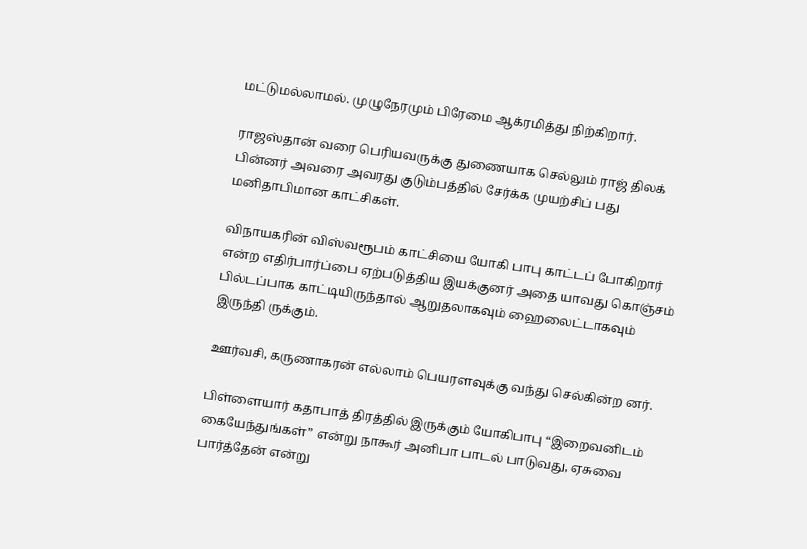மட்டுமல்லாமல். முழுநேரமும் பிரேமை ஆக்ரமித்து நிற்கிறார்.

ராஜஸ்தான் வரை பெரியவருக்கு துணையாக செல்லும் ராஜ் திலக் பின்னர் அவரை அவரது குடும்பத்தில் சேர்க்க முயற்சிப் பது மனிதாபிமான காட்சிகள்.

விநாயகரின் விஸ்வரூபம் காட்சியை யோகி பாபு காட்டப் போகிறார் என்ற எதிர்பார்ப்பை ஏற்படுத்திய இயக்குனர் அதை யாவது கொஞ்சம் பில்டப்பாக காட்டியிருந்தால் ஆறுதலாகவும் ஹைலைட்டாகவும் இருந்தி ருக்கும்.

ஊர்வசி, கருணாகரன் எல்லாம் பெயரளவுக்கு வந்து செல்கின்ற னர்.

பிள்ளையார் கதாபாத் திரத்தில் இருக்கும் யோகிபாபு “இறைவனிடம் கையேந்துங்கள்” என்று நாகூர் அனிபா பாடல் பாடுவது, ஏசுவை பார்த்தேன் என்று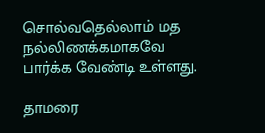சொல்வதெல்லாம் மத நல்லிணக்கமாகவே பார்க்க வேண்டி உள்ளது.

தாமரை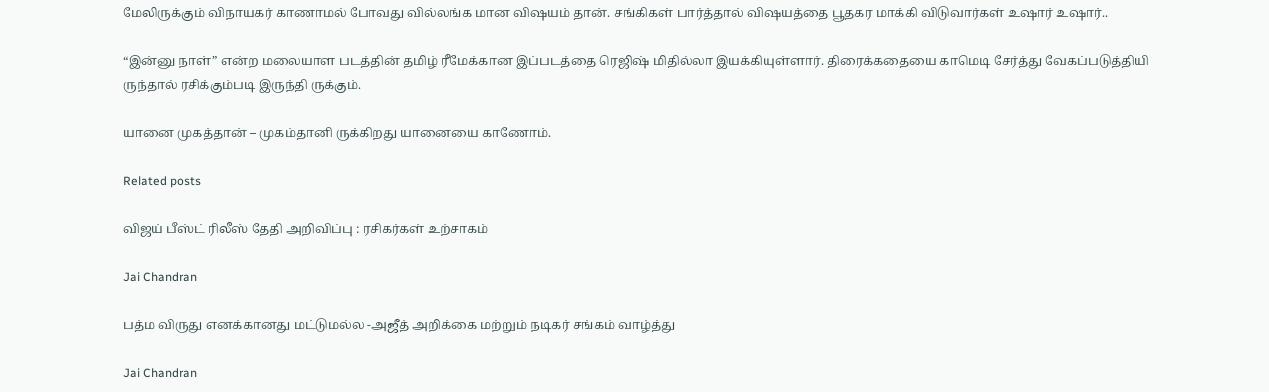மேலிருக்கும் விநாயகர் காணாமல் போவது வில்லங்க மான விஷயம் தான். சங்கிகள் பார்த்தால் விஷயத்தை பூதகர மாக்கி விடுவார்கள் உஷார் உஷார்..

“இன்னு நாள்” என்ற மலையாள படத்தின் தமிழ் ரீமேக்கான இப்படத்தை ரெஜிஷ் மிதில்லா இயக்கியுள்ளார். திரைக்கதையை காமெடி சேர்த்து வேகப்படுத்தியி ருந்தால் ரசிக்கும்படி இருந்தி ருக்கும்.

யானை முகத்தான் – முகம்தானி ருக்கிறது யானையை காணோம்.

Related posts

விஜய் பீஸ்ட் ரிலீஸ் தேதி அறிவிப்பு : ரசிகர்கள் உற்சாகம்

Jai Chandran

பத்ம விருது எனக்கானது மட்டுமல்ல -அஜீத் அறிக்கை மற்றும் நடிகர் சங்கம் வாழ்த்து

Jai Chandran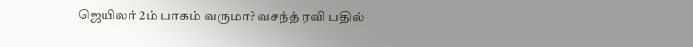ஜெயிலர் 2ம் பாகம் வருமா? வசந்த் ரவி பதில்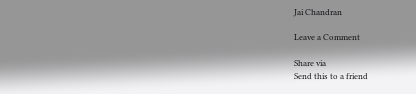Jai Chandran

Leave a Comment

Share via
Send this to a friend